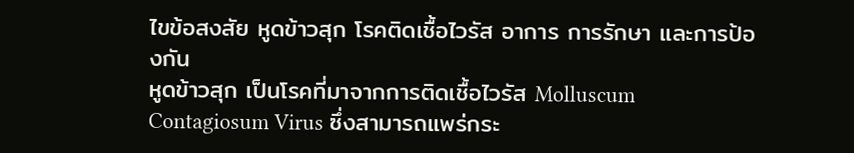ไขข้อสงสัย หูดข้าวสุก โรคติดเชื้อไวรัส อาการ การรักษา และการป้องกัน
หูดข้าวสุก เป็นโรคที่มาจากการติดเชื้อไวรัส Molluscum Contagiosum Virus ซึ่งสามารถแพร่กระ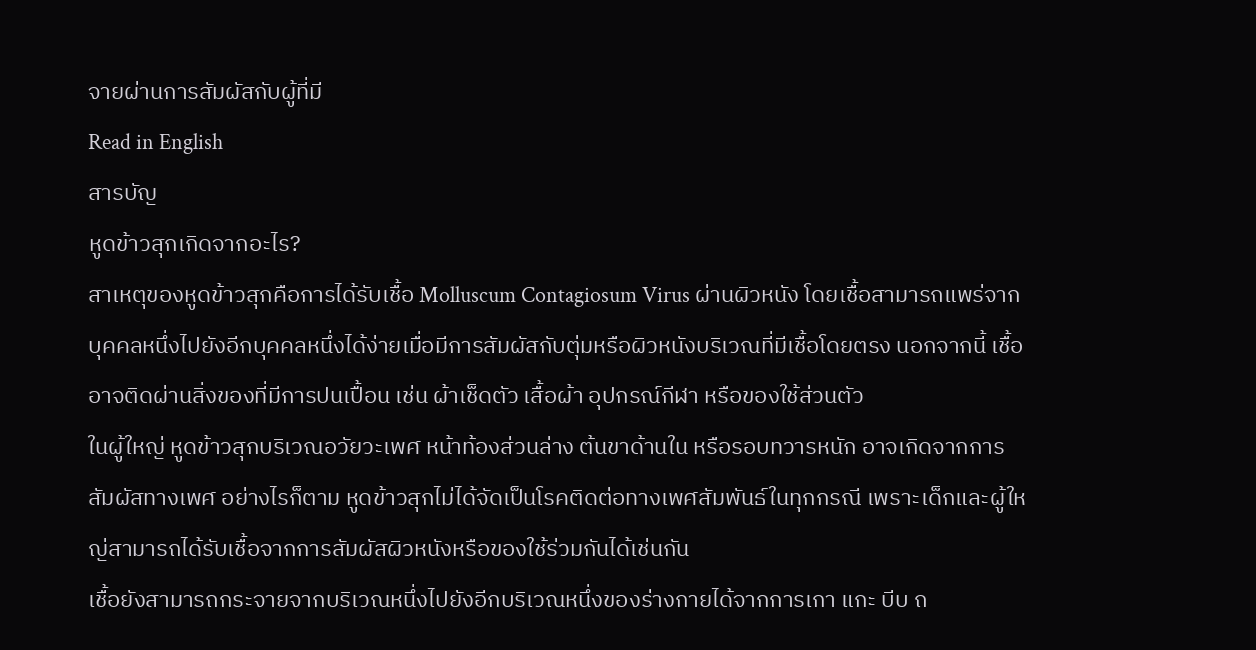จายผ่านการสัมผัสกับผู้ที่มี
Read in English
สารบัญ
หูดข้าวสุกเกิดจากอะไร?
สาเหตุของหูดข้าวสุกคือการได้รับเชื้อ Molluscum Contagiosum Virus ผ่านผิวหนัง โดยเชื้อสามารถแพร่จากบุคคลหนึ่งไปยังอีกบุคคลหนึ่งได้ง่ายเมื่อมีการสัมผัสกับตุ่มหรือผิวหนังบริเวณที่มีเชื้อโดยตรง นอกจากนี้ เชื้ออาจติดผ่านสิ่งของที่มีการปนเปื้อน เช่น ผ้าเช็ดตัว เสื้อผ้า อุปกรณ์กีฬา หรือของใช้ส่วนตัว
ในผู้ใหญ่ หูดข้าวสุกบริเวณอวัยวะเพศ หน้าท้องส่วนล่าง ต้นขาด้านใน หรือรอบทวารหนัก อาจเกิดจากการสัมผัสทางเพศ อย่างไรก็ตาม หูดข้าวสุกไม่ได้จัดเป็นโรคติดต่อทางเพศสัมพันธ์ในทุกกรณี เพราะเด็กและผู้ใหญ่สามารถได้รับเชื้อจากการสัมผัสผิวหนังหรือของใช้ร่วมกันได้เช่นกัน
เชื้อยังสามารถกระจายจากบริเวณหนึ่งไปยังอีกบริเวณหนึ่งของร่างกายได้จากการเกา แกะ บีบ ถ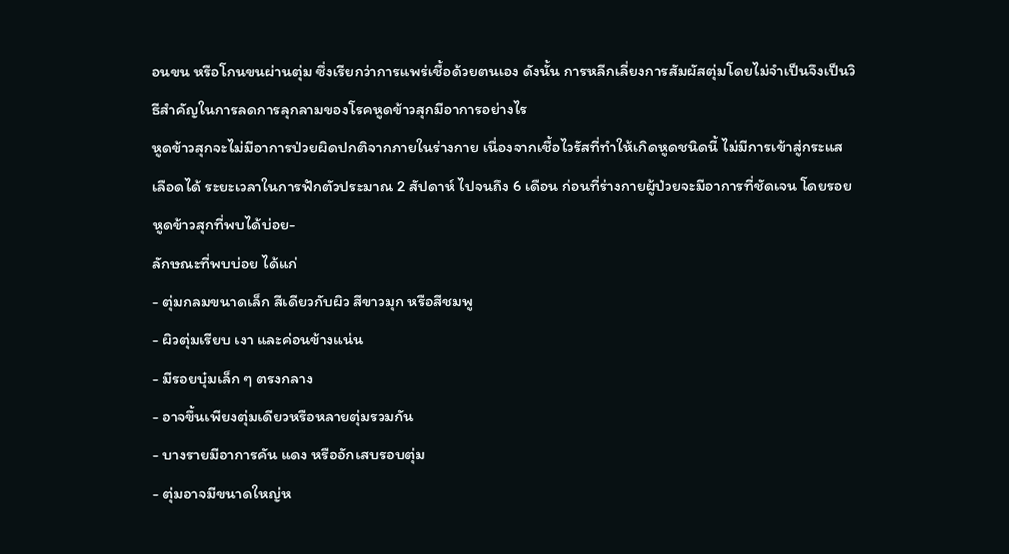อนขน หรือโกนขนผ่านตุ่ม ซึ่งเรียกว่าการแพร่เชื้อด้วยตนเอง ดังนั้น การหลีกเลี่ยงการสัมผัสตุ่มโดยไม่จำเป็นจึงเป็นวิธีสำคัญในการลดการลุกลามของโรคหูดข้าวสุกมีอาการอย่างไร
หูดข้าวสุกจะไม่มีอาการป่วยผิดปกติจากภายในร่างกาย เนื่องจากเชื้อไวรัสที่ทำให้เกิดหูดชนิดนี้ ไม่มีการเข้าสู่กระแสเลือดได้ ระยะเวลาในการฟักตัวประมาณ 2 สัปดาห์ ไปจนถึง 6 เดือน ก่อนที่ร่างกายผู้ป่วยจะมีอาการที่ชัดเจน โดยรอยหูดข้าวสุกที่พบได้บ่อย-
ลักษณะที่พบบ่อย ได้แก่
- ตุ่มกลมขนาดเล็ก สีเดียวกับผิว สีขาวมุก หรือสีชมพู
- ผิวตุ่มเรียบ เงา และค่อนข้างแน่น
- มีรอยบุ๋มเล็ก ๆ ตรงกลาง
- อาจขึ้นเพียงตุ่มเดียวหรือหลายตุ่มรวมกัน
- บางรายมีอาการคัน แดง หรืออักเสบรอบตุ่ม
- ตุ่มอาจมีขนาดใหญ่ห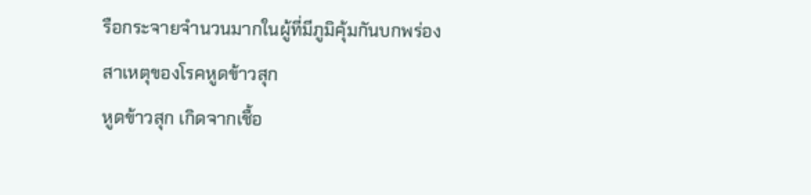รือกระจายจำนวนมากในผู้ที่มีภูมิคุ้มกันบกพร่อง
สาเหตุของโรคหูดข้าวสุก
หูดข้าวสุก เกิดจากเชื้อ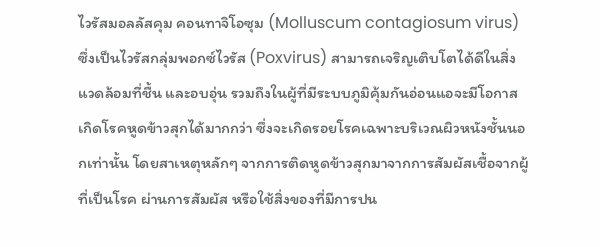ไวรัสมอลลัสคุม คอนทาจิโอซุม (Molluscum contagiosum virus) ซึ่งเป็นไวรัสกลุ่มพอกซ์ไวรัส (Poxvirus) สามารถเจริญเติบโตได้ดีในสิ่งแวดล้อมที่ชื้น และอบอุ่น รวมถึงในผู้ที่มีระบบภูมิคุ้มกันอ่อนแอจะมีโอกาสเกิดโรคหูดข้าวสุกได้มากกว่า ซึ่งจะเกิดรอยโรคเฉพาะบริเวณผิวหนังชั้นนอกเท่านั้น โดยสาเหตุหลักๆ จากการติดหูดข้าวสุกมาจากการสัมผัสเชื้อจากผู้ที่เป็นโรค ผ่านการสัมผัส หรือใช้สิ่งของที่มีการปน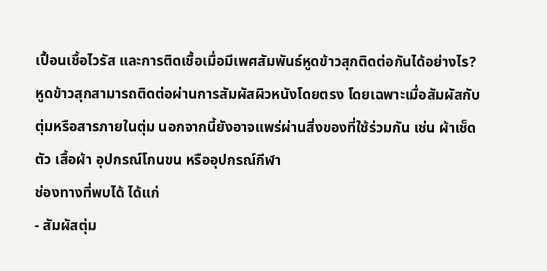เปื้อนเชื้อไวรัส และการติดเชื้อเมื่อมีเพศสัมพันธ์หูดข้าวสุกติดต่อกันได้อย่างไร?
หูดข้าวสุกสามารถติดต่อผ่านการสัมผัสผิวหนังโดยตรง โดยเฉพาะเมื่อสัมผัสกับตุ่มหรือสารภายในตุ่ม นอกจากนี้ยังอาจแพร่ผ่านสิ่งของที่ใช้ร่วมกัน เช่น ผ้าเช็ดตัว เสื้อผ้า อุปกรณ์โกนขน หรืออุปกรณ์กีฬา
ช่องทางที่พบได้ ได้แก่
- สัมผัสตุ่ม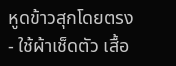หูดข้าวสุกโดยตรง
- ใช้ผ้าเช็ดตัว เสื้อ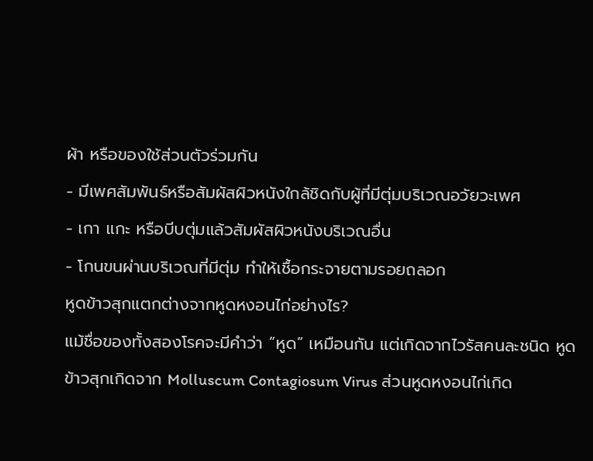ผ้า หรือของใช้ส่วนตัวร่วมกัน
- มีเพศสัมพันธ์หรือสัมผัสผิวหนังใกล้ชิดกับผู้ที่มีตุ่มบริเวณอวัยวะเพศ
- เกา แกะ หรือบีบตุ่มแล้วสัมผัสผิวหนังบริเวณอื่น
- โกนขนผ่านบริเวณที่มีตุ่ม ทำให้เชื้อกระจายตามรอยถลอก
หูดข้าวสุกแตกต่างจากหูดหงอนไก่อย่างไร?
แม้ชื่อของทั้งสองโรคจะมีคำว่า “หูด” เหมือนกัน แต่เกิดจากไวรัสคนละชนิด หูดข้าวสุกเกิดจาก Molluscum Contagiosum Virus ส่วนหูดหงอนไก่เกิด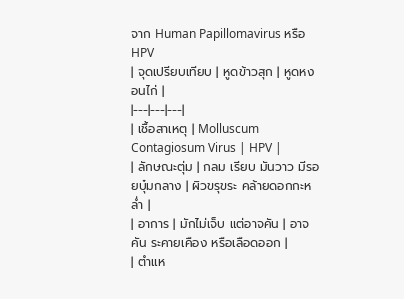จาก Human Papillomavirus หรือ HPV
| จุดเปรียบเทียบ | หูดข้าวสุก | หูดหงอนไก่ |
|---|---|---|
| เชื้อสาเหตุ | Molluscum Contagiosum Virus | HPV |
| ลักษณะตุ่ม | กลม เรียบ มันวาว มีรอยบุ๋มกลาง | ผิวขรุขระ คล้ายดอกกะหล่ำ |
| อาการ | มักไม่เจ็บ แต่อาจคัน | อาจคัน ระคายเคือง หรือเลือดออก |
| ตำแห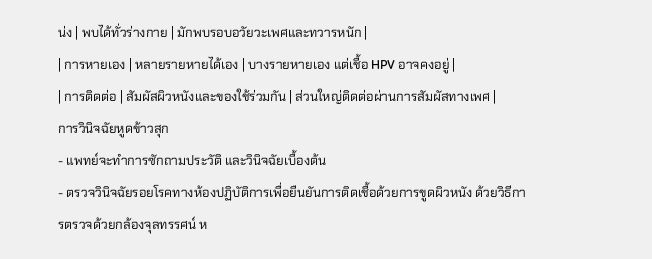น่ง | พบได้ทั่วร่างกาย | มักพบรอบอวัยวะเพศและทวารหนัก |
| การหายเอง | หลายรายหายได้เอง | บางรายหายเอง แต่เชื้อ HPV อาจคงอยู่ |
| การติดต่อ | สัมผัสผิวหนังและของใช้ร่วมกัน | ส่วนใหญ่ติดต่อผ่านการสัมผัสทางเพศ |
การวินิจฉัยหูดข้าวสุก
- แพทย์จะทำการซักถามประวัติ และวินิจฉัยเบื้องต้น
- ตรวจวินิจฉัยรอยโรคทางห้องปฏิบัติการเพื่อยืนยันการติดเชื้อด้วยการขูดผิวหนัง ด้วยวิธีการตรวจด้วยกล้องจุลทรรศน์ ห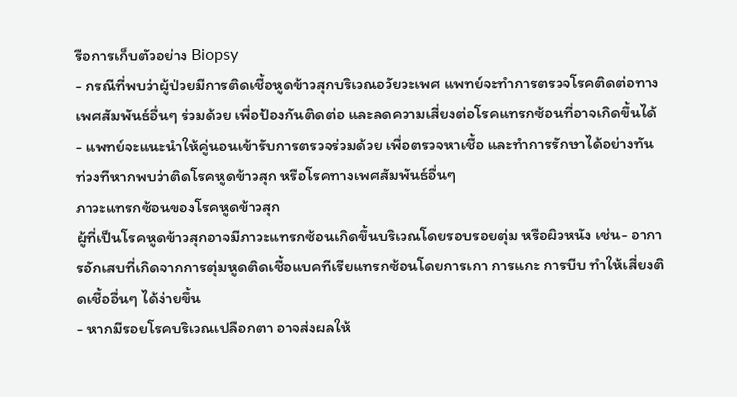รือการเก็บตัวอย่าง Biopsy
- กรณีที่พบว่าผู้ป่วยมีการติดเชื้อหูดข้าวสุกบริเวณอวัยวะเพศ แพทย์จะทำการตรวจโรคติดต่อทางเพศสัมพันธ์อื่นๆ ร่วมด้วย เพื่อป้องกันติดต่อ และลดความเสี่ยงต่อโรคแทรกซ้อนที่อาจเกิดขึ้นได้
- แพทย์จะแนะนำให้คู่นอนเข้ารับการตรวจร่วมด้วย เพื่อตรวจหาเชื้อ และทำการรักษาได้อย่างทันท่วงทีหากพบว่าติดโรคหูดข้าวสุก หรือโรคทางเพศสัมพันธ์อื่นๆ
ภาวะแทรกซ้อนของโรคหูดข้าวสุก
ผู้ที่เป็นโรคหูดข้าวสุกอาจมีภาวะแทรกซ้อนเกิดขึ้นบริเวณโดยรอบรอยตุ่ม หรือผิวหนัง เช่น- อาการอักเสบที่เกิดจากการตุ่มหูดติดเชื้อแบคทีเรียแทรกซ้อนโดยการเกา การแกะ การบีบ ทำให้เสี่ยงติดเชื้ออื่นๆ ได้ง่ายขึ้น
- หากมีรอยโรคบริเวณเปลือกตา อาจส่งผลให้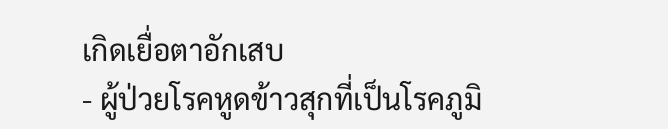เกิดเยื่อตาอักเสบ
- ผู้ป่วยโรคหูดข้าวสุกที่เป็นโรคภูมิ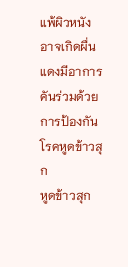แพ้ผิวหนัง อาจเกิดผื่นแดงมีอาการคันร่วมด้วย
การป้องกันโรคหูดข้าวสุก
หูดข้าวสุก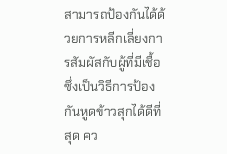สามารถป้องกันได้ด้วยการหลีกเลี่ยงการสัมผัสกับผู้ที่มีเชื้อ ซึ่งเป็นวิธีการป้องกันหูดข้าวสุกได้ดีที่สุด คว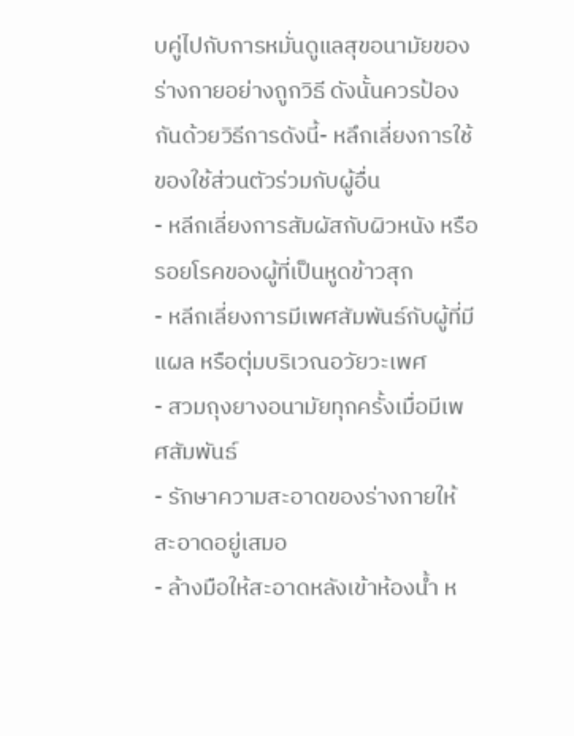บคู่ไปกับการหมั่นดูแลสุขอนามัยของร่างกายอย่างถูกวิธี ดังนั้นควรป้องกันด้วยวิธีการดังนี้- หลึกเลี่ยงการใช้ของใช้ส่วนตัวร่วมกับผู้อื่น
- หลีกเลี่ยงการสัมผัสกับผิวหนัง หรือรอยโรคของผู้ที่เป็นหูดข้าวสุก
- หลีกเลี่ยงการมีเพศสัมพันธ์กับผู้ที่มีแผล หรือตุ่มบริเวณอวัยวะเพศ
- สวมถุงยางอนามัยทุกครั้งเมื่อมีเพศสัมพันธ์
- รักษาความสะอาดของร่างกายให้สะอาดอยู่เสมอ
- ล้างมือให้สะอาดหลังเข้าห้องน้ำ ห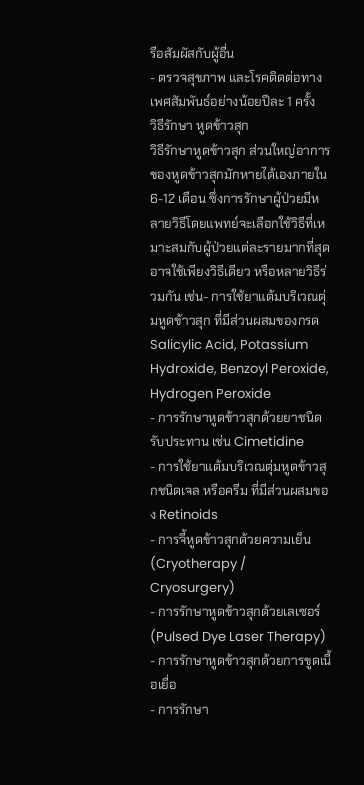รือสัมผัสกับผู้อื่น
- ตรวจสุขภาพ และโรคติดต่อทางเพศสัมพันธ์อย่างน้อยปีละ 1 ครั้ง
วิธีรักษา หูดข้าวสุก
วิธีรักษาหูดข้าวสุก ส่วนใหญ่อาการของหูดข้าวสุกมักหายได้เองภายใน 6-12 เดือน ซึ่งการรักษาผู้ป่วยมีหลายวิธีโดยแพทย์จะเลือกใช้วิธีที่เหมาะสมกับผู้ป่วยแต่ละรายมากที่สุด อาจใช้เพียงวิธีเดียว หรือหลายวิธีร่วมกัน เช่น- การใช้ยาแต้มบริเวณตุ่มหูดข้าวสุก ที่มีส่วนผสมของกรด Salicylic Acid, Potassium Hydroxide, Benzoyl Peroxide, Hydrogen Peroxide
- การรักษาหูดข้าวสุกด้วยยาชนิดรับประทาน เช่น Cimetidine
- การใช้ยาแต้มบริเวณตุ่มหูดข้าวสุกชนิดเจล หรือครีม ที่มีส่วนผสมของ Retinoids
- การจี้หูดข้าวสุกด้วยความเย็น (Cryotherapy / Cryosurgery)
- การรักษาหูดข้าวสุกด้วยเลเซอร์ (Pulsed Dye Laser Therapy)
- การรักษาหูดข้าวสุกด้วยการขูดเนื้อเยื่อ
- การรักษา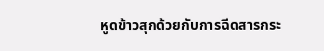หูดข้าวสุกด้วยกับการฉีดสารกระ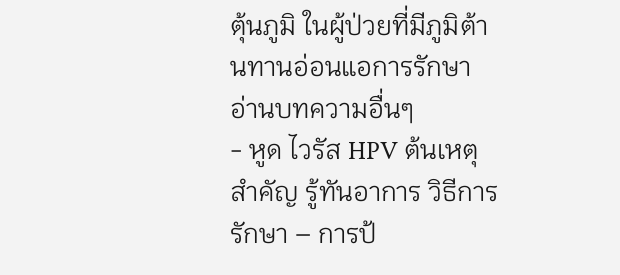ตุ้นภูมิ ในผู้ป่วยที่มีภูมิต้านทานอ่อนแอการรักษา
อ่านบทความอื่นๆ
- หูด ไวรัส HPV ต้นเหตุสำคัญ รู้ทันอาการ วิธีการรักษา – การป้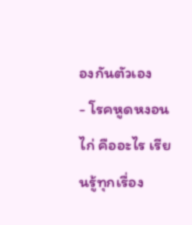องกันตัวเอง
- โรคหูดหงอนไก่ คืออะไร เรียนรู้ทุกเรื่อง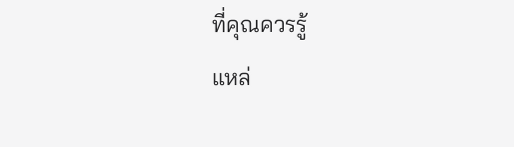ที่คุณควรรู้
แหล่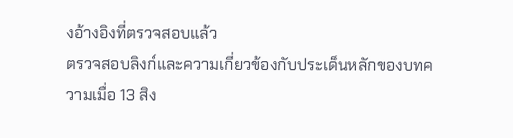งอ้างอิงที่ตรวจสอบแล้ว
ตรวจสอบลิงก์และความเกี่ยวข้องกับประเด็นหลักของบทความเมื่อ 13 สิง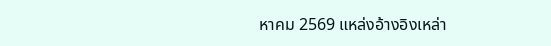หาคม 2569 แหล่งอ้างอิงเหล่า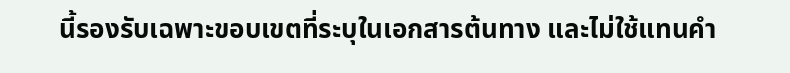นี้รองรับเฉพาะขอบเขตที่ระบุในเอกสารต้นทาง และไม่ใช้แทนคำ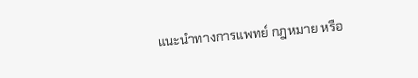แนะนำทางการแพทย์ กฎหมาย หรือ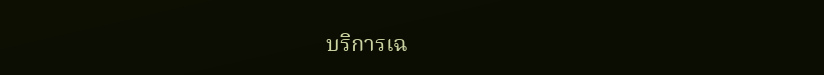บริการเฉ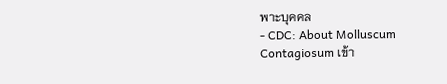พาะบุคคล
- CDC: About Molluscum Contagiosum เข้า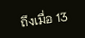ถึงเมื่อ 13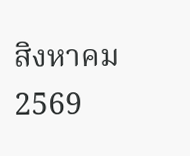สิงหาคม 2569